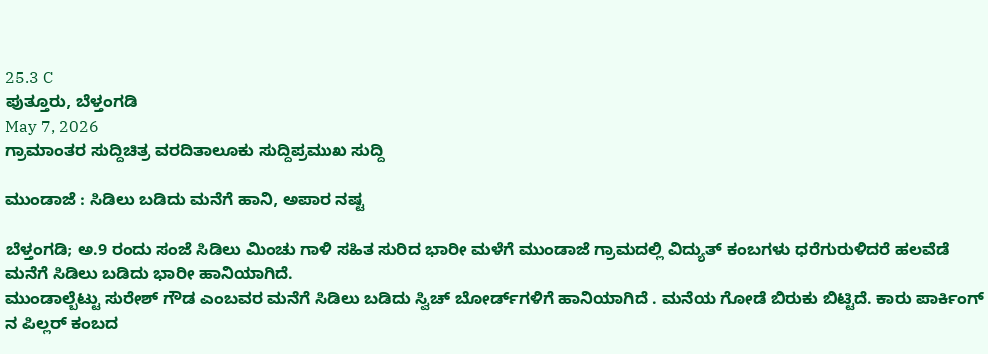25.3 C
ಪುತ್ತೂರು, ಬೆಳ್ತಂಗಡಿ
May 7, 2026
ಗ್ರಾಮಾಂತರ ಸುದ್ದಿಚಿತ್ರ ವರದಿತಾಲೂಕು ಸುದ್ದಿಪ್ರಮುಖ ಸುದ್ದಿ

ಮುಂಡಾಜೆ : ಸಿಡಿಲು ಬಡಿದು ಮನೆಗೆ ಹಾನಿ, ಅಪಾರ ನಷ್ಟ

ಬೆಳ್ತಂಗಡಿ; ಅ.9 ರಂದು ಸಂಜೆ ಸಿಡಿಲು ಮಿಂಚು ಗಾಳಿ ಸಹಿತ ಸುರಿದ ಭಾರೀ ಮಳೆಗೆ ಮುಂಡಾಜೆ ಗ್ರಾಮದಲ್ಲಿ ವಿದ್ಯುತ್ ಕಂಬಗಳು ಧರೆಗುರುಳಿದರೆ ಹಲವೆಡೆ ಮನೆಗೆ ಸಿಡಿಲು ಬಡಿದು ಭಾರೀ ಹಾನಿಯಾಗಿದೆ.
ಮುಂಡಾಲ್ಬೆಟ್ಟು ಸುರೇಶ್ ಗೌಡ ಎಂಬವರ ಮನೆಗೆ ಸಿಡಿಲು ಬಡಿದು ಸ್ವಿಚ್ ಬೋರ್ಡ್‌ಗಳಿಗೆ ಹಾನಿಯಾಗಿದೆ . ಮನೆಯ ಗೋಡೆ ಬಿರುಕು ಬಿಟ್ಟಿದೆ. ಕಾರು ಪಾರ್ಕಿಂಗ್ ನ ಪಿಲ್ಲರ್ ಕಂಬದ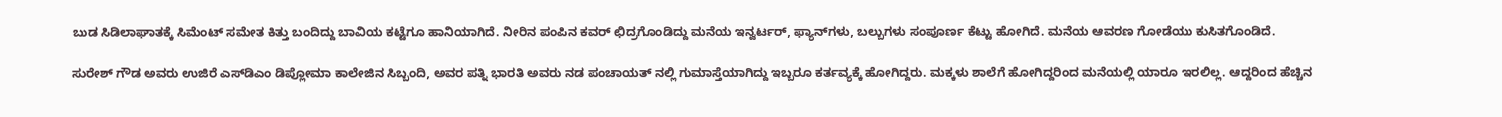ಬುಡ ಸಿಡಿಲಾಘಾತಕ್ಕೆ ಸಿಮೆಂಟ್ ಸಮೇತ ಕಿತ್ತು ಬಂದಿದ್ದು ಬಾವಿಯ ಕಟ್ಟೆಗೂ ಹಾನಿಯಾಗಿದೆ. ನೀರಿನ ಪಂಪಿನ ಕವರ್ ಛಿದ್ರಗೊಂಡಿದ್ದು ಮನೆಯ ಇನ್ವರ್ಟರ್, ಫ್ಯಾನ್‌ಗಳು, ಬಲ್ಬುಗಳು ಸಂಪೂರ್ಣ ಕೆಟ್ಟು ಹೋಗಿದೆ. ಮನೆಯ ಆವರಣ ಗೋಡೆಯು ಕುಸಿತಗೊಂಡಿದೆ.

ಸುರೇಶ್ ಗೌಡ ಅವರು ಉಜಿರೆ ಎಸ್‌ಡಿಎಂ ಡಿಪ್ಲೋಮಾ ಕಾಲೇಜಿನ ಸಿಬ್ಬಂದಿ, ಅವರ ಪತ್ನಿ‌ ಭಾರತಿ ಅವರು ನಡ ಪಂಚಾಯತ್ ನಲ್ಲಿ ಗುಮಾಸ್ತೆಯಾಗಿದ್ದು ಇಬ್ಬರೂ ಕರ್ತವ್ಯಕ್ಕೆ ಹೋಗಿದ್ದರು. ಮಕ್ಕಳು ಶಾಲೆಗೆ ಹೋಗಿದ್ದರಿಂದ ಮನೆಯಲ್ಲಿ ಯಾರೂ ಇರಲಿಲ್ಲ. ಆದ್ದರಿಂದ ಹೆಚ್ಚಿನ‌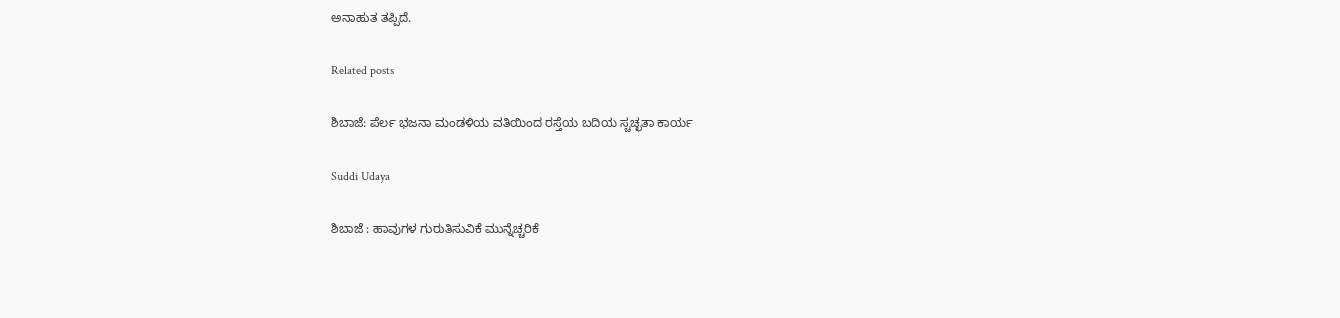ಅನಾಹುತ ತಪ್ಪಿದೆ.

Related posts

ಶಿಬಾಜೆ: ಪೆರ್ಲ ಭಜನಾ ಮಂಡಳಿಯ ವತಿಯಿಂದ ರಸ್ತೆಯ ಬದಿಯ ಸ್ಚಚ್ಛತಾ ಕಾರ್ಯ

Suddi Udaya

ಶಿಬಾಜೆ : ಹಾವುಗಳ ಗುರುತಿಸುವಿಕೆ ಮುನ್ನೆಚ್ಚರಿಕೆ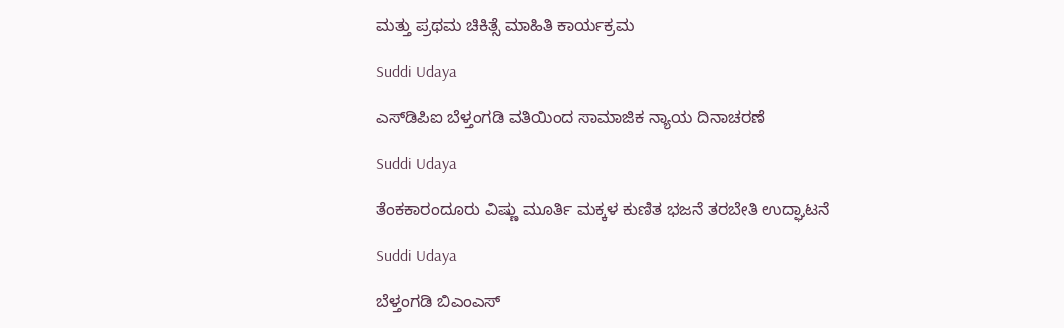ಮತ್ತು ಪ್ರಥಮ ಚಿಕಿತ್ಸೆ ಮಾಹಿತಿ ಕಾರ್ಯಕ್ರಮ

Suddi Udaya

ಎಸ್‌ಡಿಪಿಐ ಬೆಳ್ತಂಗಡಿ ವತಿಯಿಂದ ಸಾಮಾಜಿಕ ನ್ಯಾಯ ದಿನಾಚರಣೆ

Suddi Udaya

ತೆಂಕಕಾರಂದೂರು ವಿಷ್ಣು ಮೂರ್ತಿ ಮಕ್ಕಳ ಕುಣಿತ ಭಜನೆ ತರಬೇತಿ ಉದ್ಘಾಟನೆ

Suddi Udaya

ಬೆಳ್ತಂಗಡಿ ಬಿಎಂಎಸ್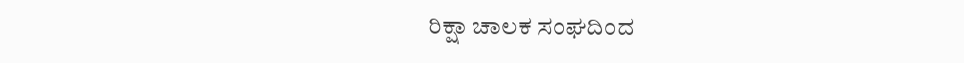ರಿಕ್ಷಾ ಚಾಲಕ ಸಂಘದಿಂದ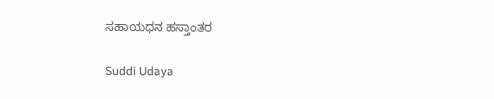ಸಹಾಯಧನ ಹಸ್ತಾಂತರ

Suddi Udaya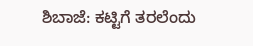ಶಿಬಾಜೆ: ಕಟ್ಟಿಗೆ ತರಲೆಂದು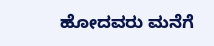ಹೋದವರು ಮನೆಗೆ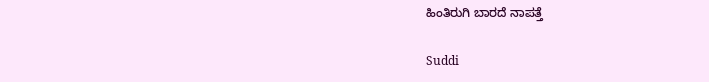ಹಿಂತಿರುಗಿ ಬಾರದೆ ನಾಪತ್ತೆ

Suddi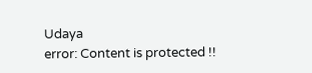Udaya
error: Content is protected !!